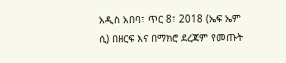አዲስ አበባ፣ ጥር 8፣ 2018 (ኤፍ ኤም ሲ) በዘርፍ እና በማክሮ ደረጃም የመጡት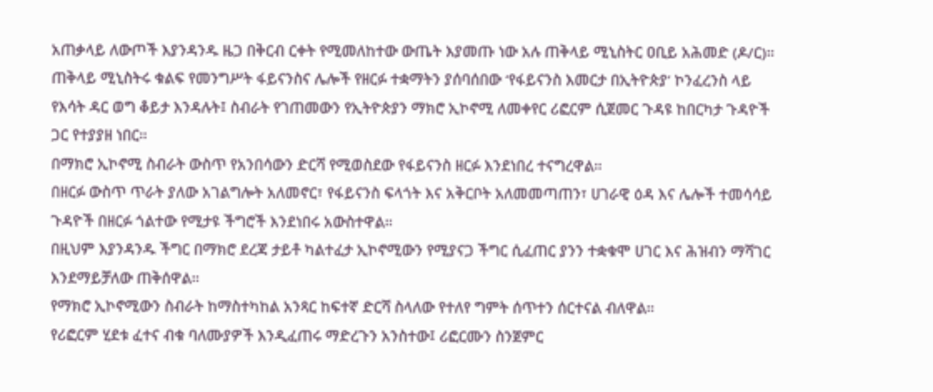አጠቃላይ ለውጦች እያንዳንዱ ዜጋ በቅርብ ርቀት የሚመለከተው ውጤት እያመጡ ነው አሉ ጠቅላይ ሚኒስትር ዐቢይ አሕመድ (ዶ/ር)።
ጠቅላይ ሚኒስትሩ ቁልፍ የመንግሥት ፋይናንስና ሌሎች የዘርፉ ተቋማትን ያሰባሰበው ‘የፋይናንስ እመርታ በኢትዮጵያ’ ኮንፈረንስ ላይ የእሳት ዳር ወግ ቆይታ እንዳሉት፤ ስብራት የገጠመውን የኢትዮጵያን ማክሮ ኢኮኖሚ ለመቀየር ሪፎርም ሲጀመር ጉዳዩ ከበርካታ ጉዳዮች ጋር የተያያዘ ነበር።
በማክሮ ኢኮኖሚ ስብራት ውስጥ የአንበሳውን ድርሻ የሚወስደው የፋይናንስ ዘርፉ እንደነበረ ተናግረዋል።
በዘርፉ ውስጥ ጥራት ያለው አገልግሎት አለመኖር፣ የፋይናንስ ፍላጎት እና አቅርቦት አለመመጣጠን፣ ሀገራዊ ዕዳ እና ሌሎች ተመሳሳይ ጉዳዮች በዘርፉ ጎልተው የሚታዩ ችግሮች እንደነበሩ አውስተዋል።
በዚህም እያንዳንዱ ችግር በማክሮ ደረጃ ታይቶ ካልተፈታ ኢኮኖሚውን የሚያናጋ ችግር ሲፈጠር ያንን ተቋቁሞ ሀገር እና ሕዝብን ማሻገር እንደማይቻለው ጠቅሰዋል።
የማክሮ ኢኮኖሚውን ስብራት ከማስተካከል አንጻር ከፍተኛ ድርሻ ስላለው የተለየ ግምት ሰጥተን ሰርተናል ብለዋል።
የሪፎርም ሂደቱ ፈተና ብቁ ባለሙያዎች እንዲፈጠሩ ማድረጉን አንስተው፤ ሪፎርሙን ስንጀምር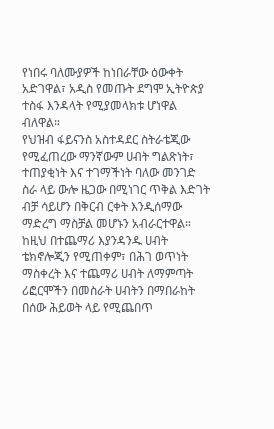የነበሩ ባለሙያዎች ከነበራቸው ዕውቀት አድገዋል፣ አዲስ የመጡት ደግሞ ኢትዮጵያ ተስፋ እንዳላት የሚያመላክቱ ሆነዋል ብለዋል።
የህዝብ ፋይናንስ አስተዳደር ስትራቴጂው የሚፈጠረው ማንኛውም ሀብት ግልጽነት፣ ተጠያቂነት እና ተገማችነት ባለው መንገድ ስራ ላይ ውሎ ዜጋው በሚነገር ጥቅል እድገት ብቻ ሳይሆን በቅርብ ርቀት እንዲሰማው ማድረግ ማስቻል መሆኑን አብራርተዋል።
ከዚህ በተጨማሪ እያንዳንዱ ሀብት ቴክኖሎጂን የሚጠቀም፣ በሕገ ወጥነት ማስቀረት እና ተጨማሪ ሀብት ለማምጣት ሪፎርሞችን በመስራት ሀብትን በማበራከት በሰው ሕይወት ላይ የሚጨበጥ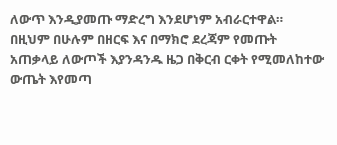ለውጥ እንዲያመጡ ማድረግ እንደሆነም አብራርተዋል።
በዚህም በሁሉም በዘርፍ እና በማክሮ ደረጃም የመጡት አጠቃላይ ለውጦች እያንዳንዱ ዜጋ በቅርብ ርቀት የሚመለከተው ውጤት እየመጣ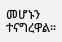መሆኑን ተናግረዋል።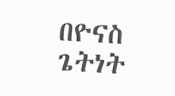በዮናስ ጌትነት